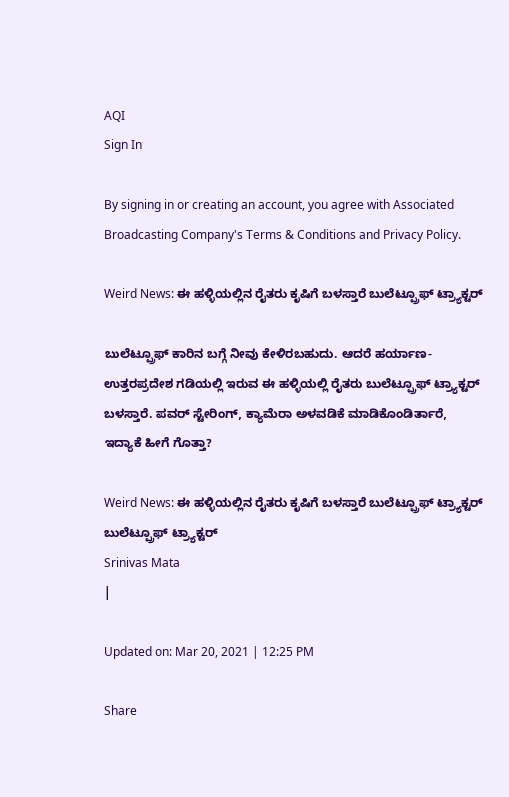AQI
Sign In

By signing in or creating an account, you agree with Associated Broadcasting Company's Terms & Conditions and Privacy Policy.

Weird News: ಈ ಹಳ್ಳಿಯಲ್ಲಿನ ರೈತರು ಕೃಷಿಗೆ ಬಳಸ್ತಾರೆ ಬುಲೆಟ್ಪ್ರೂಫ್ ಟ್ರ್ಯಾಕ್ಟರ್

ಬುಲೆಟ್ಪ್ರೂಫ್ ಕಾರಿನ ಬಗ್ಗೆ ನೀವು ಕೇಳಿರಬಹುದು. ಆದರೆ ಹರ್ಯಾಣ- ಉತ್ತರಪ್ರದೇಶ ಗಡಿಯಲ್ಲಿ ಇರುವ ಈ ಹಳ್ಳಿಯಲ್ಲಿ ರೈತರು ಬುಲೆಟ್ಪ್ರೂಫ್ ಟ್ರ್ಯಾಕ್ಟರ್ ಬಳಸ್ತಾರೆ. ಪವರ್ ಸ್ಟೇರಿಂಗ್, ಕ್ಯಾಮೆರಾ ಅಳವಡಿಕೆ ಮಾಡಿಕೊಂಡಿರ್ತಾರೆ, ಇದ್ಯಾಕೆ ಹೀಗೆ ಗೊತ್ತಾ?

Weird News: ಈ ಹಳ್ಳಿಯಲ್ಲಿನ ರೈತರು ಕೃಷಿಗೆ ಬಳಸ್ತಾರೆ ಬುಲೆಟ್ಪ್ರೂಫ್ ಟ್ರ್ಯಾಕ್ಟರ್
ಬುಲೆಟ್ಪ್ರೂಫ್ ಟ್ರ್ಯಾಕ್ಟರ್
Srinivas Mata
|

Updated on: Mar 20, 2021 | 12:25 PM

Share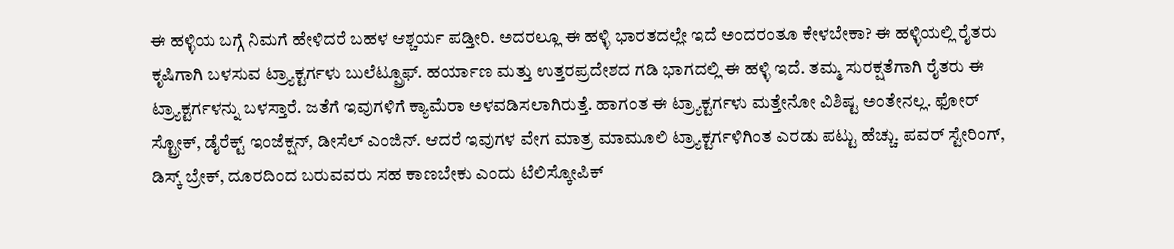ಈ ಹಳ್ಳಿಯ ಬಗ್ಗೆ ನಿಮಗೆ ಹೇಳಿದರೆ ಬಹಳ ಆಶ್ಚರ್ಯ ಪಡ್ತೀರಿ. ಅದರಲ್ಲೂ ಈ ಹಳ್ಳಿ ಭಾರತದಲ್ಲೇ ಇದೆ ಅಂದರಂತೂ ಕೇಳಬೇಕಾ? ಈ ಹಳ್ಳಿಯಲ್ಲಿ ರೈತರು ಕೃಷಿಗಾಗಿ ಬಳಸುವ ಟ್ರ್ಯಾಕ್ಟರ್ಗಳು ಬುಲೆಟ್ಪ್ರೂಫ್. ಹರ್ಯಾಣ ಮತ್ತು ಉತ್ತರಪ್ರದೇಶದ ಗಡಿ ಭಾಗದಲ್ಲಿ ಈ ಹಳ್ಳಿ ಇದೆ. ತಮ್ಮ ಸುರಕ್ಷತೆಗಾಗಿ ರೈತರು ಈ ಟ್ರ್ಯಾಕ್ಟರ್ಗಳನ್ನು ಬಳಸ್ತಾರೆ. ಜತೆಗೆ ಇವುಗಳಿಗೆ ಕ್ಯಾಮೆರಾ ಅಳವಡಿಸಲಾಗಿರುತ್ತೆ. ಹಾಗಂತ ಈ ಟ್ರ್ಯಾಕ್ಟರ್ಗಳು ಮತ್ತೇನೋ ವಿಶಿಷ್ಟ ಅಂತೇನಲ್ಲ. ಫೋರ್ ಸ್ಟ್ರೋಕ್, ಡೈರೆಕ್ಟ್ ಇಂಜೆಕ್ಷನ್, ಡೀಸೆಲ್ ಎಂಜಿನ್. ಆದರೆ ಇವುಗಳ ವೇಗ ಮಾತ್ರ ಮಾಮೂಲಿ ಟ್ರ್ಯಾಕ್ಟರ್ಗಳಿಗಿಂತ ಎರಡು ಪಟ್ಟು ಹೆಚ್ಚು. ಪವರ್ ಸ್ಟೇರಿಂಗ್, ಡಿಸ್ಕ್ ಬ್ರೇಕ್, ದೂರದಿಂದ ಬರುವವರು ಸಹ ಕಾಣಬೇಕು ಎಂದು ಟೆಲಿಸ್ಕೋಪಿಕ್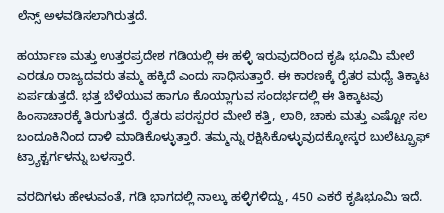ಲೆನ್ಸ್ ಅಳವಡಿಸಲಾಗಿರುತ್ತದೆ.

ಹರ್ಯಾಣ ಮತ್ತು ಉತ್ತರಪ್ರದೇಶ ಗಡಿಯಲ್ಲಿ ಈ ಹಳ್ಳಿ ಇರುವುದರಿಂದ ಕೃಷಿ ಭೂಮಿ ಮೇಲೆ ಎರಡೂ ರಾಜ್ಯದವರು ತಮ್ಮ ಹಕ್ಕಿದೆ ಎಂದು ಸಾಧಿಸುತ್ತಾರೆ. ಈ ಕಾರಣಕ್ಕೆ ರೈತರ ಮಧ್ಯೆ ತಿಕ್ಕಾಟ ಏರ್ಪಡುತ್ತದೆ. ಭತ್ತ ಬೆಳೆಯುವ ಹಾಗೂ ಕೊಯ್ಲಾಗುವ ಸಂದರ್ಭದಲ್ಲಿ ಈ ತಿಕ್ಕಾಟವು ಹಿಂಸಾಚಾರಕ್ಕೆ ತಿರುಗುತ್ತದೆ. ರೈತರು ಪರಸ್ಪರರ ಮೇಲೆ ಕತ್ತಿ, ಲಾಠಿ, ಚಾಕು ಮತ್ತು ಎಷ್ಟೋ ಸಲ ಬಂದೂಕಿನಿಂದ ದಾಳಿ ಮಾಡಿಕೊಳ್ಳುತ್ತಾರೆ. ತಮ್ಮನ್ನು ರಕ್ಷಿಸಿಕೊಳ್ಳುವುದಕ್ಕೋಸ್ಕರ ಬುಲೆಟ್ಪ್ರೂಫ್ ಟ್ರ್ಯಾಕ್ಟರ್ಗಳನ್ನು ಬಳಸ್ತಾರೆ.

ವರದಿಗಳು ಹೇಳುವಂತೆ, ಗಡಿ ಭಾಗದಲ್ಲಿ ನಾಲ್ಕು ಹಳ್ಳಿಗಳಿದ್ದು, 450 ಎಕರೆ ಕೃಷಿಭೂಮಿ ಇದೆ.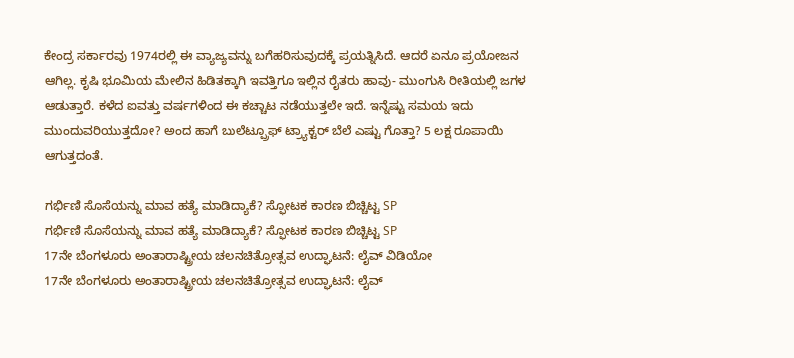ಕೇಂದ್ರ ಸರ್ಕಾರವು 1974ರಲ್ಲಿ ಈ ವ್ಯಾಜ್ಯವನ್ನು ಬಗೆಹರಿಸುವುದಕ್ಕೆ ಪ್ರಯತ್ನಿಸಿದೆ. ಆದರೆ ಏನೂ ಪ್ರಯೋಜನ ಆಗಿಲ್ಲ. ಕೃಷಿ ಭೂಮಿಯ ಮೇಲಿನ ಹಿಡಿತಕ್ಕಾಗಿ ಇವತ್ತಿಗೂ ಇಲ್ಲಿನ ರೈತರು ಹಾವು- ಮುಂಗುಸಿ ರೀತಿಯಲ್ಲಿ ಜಗಳ ಆಡುತ್ತಾರೆ. ಕಳೆದ ಐವತ್ತು ವರ್ಷಗಳಿಂದ ಈ ಕಚ್ಚಾಟ ನಡೆಯುತ್ತಲೇ ಇದೆ. ಇನ್ನೆಷ್ಟು ಸಮಯ ಇದು ಮುಂದುವರಿಯುತ್ತದೋ? ಅಂದ ಹಾಗೆ ಬುಲೆಟ್ಪ್ರೂಫ್ ಟ್ರ್ಯಾಕ್ಟರ್ ಬೆಲೆ ಎಷ್ಟು ಗೊತ್ತಾ? 5 ಲಕ್ಷ ರೂಪಾಯಿ ಆಗುತ್ತದಂತೆ.

ಗರ್ಭಿಣಿ ಸೊಸೆಯನ್ನು ಮಾವ ಹತ್ಯೆ ಮಾಡಿದ್ಯಾಕೆ? ಸ್ಫೋಟಕ ಕಾರಣ ಬಿಚ್ಚಿಟ್ಟ SP
ಗರ್ಭಿಣಿ ಸೊಸೆಯನ್ನು ಮಾವ ಹತ್ಯೆ ಮಾಡಿದ್ಯಾಕೆ? ಸ್ಫೋಟಕ ಕಾರಣ ಬಿಚ್ಚಿಟ್ಟ SP
17ನೇ ಬೆಂಗಳೂರು ಅಂತಾರಾಷ್ಟ್ರೀಯ ಚಲನಚಿತ್ರೋತ್ಸವ ಉದ್ಘಾಟನೆ: ಲೈವ್ ವಿಡಿಯೋ
17ನೇ ಬೆಂಗಳೂರು ಅಂತಾರಾಷ್ಟ್ರೀಯ ಚಲನಚಿತ್ರೋತ್ಸವ ಉದ್ಘಾಟನೆ: ಲೈವ್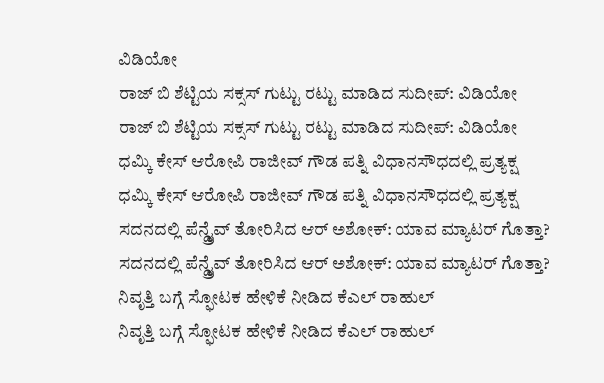ವಿಡಿಯೋ
ರಾಜ್ ಬಿ ಶೆಟ್ಟಿಯ ಸಕ್ಸಸ್ ಗುಟ್ಟು ರಟ್ಟು ಮಾಡಿದ ಸುದೀಪ್: ವಿಡಿಯೋ
ರಾಜ್ ಬಿ ಶೆಟ್ಟಿಯ ಸಕ್ಸಸ್ ಗುಟ್ಟು ರಟ್ಟು ಮಾಡಿದ ಸುದೀಪ್: ವಿಡಿಯೋ
ಧಮ್ಕಿ ಕೇಸ್ ಆರೋಪಿ ರಾಜೀವ್ ಗೌಡ ಪತ್ನಿ ವಿಧಾನಸೌಧದಲ್ಲಿ ಪ್ರತ್ಯಕ್ಷ
ಧಮ್ಕಿ ಕೇಸ್ ಆರೋಪಿ ರಾಜೀವ್ ಗೌಡ ಪತ್ನಿ ವಿಧಾನಸೌಧದಲ್ಲಿ ಪ್ರತ್ಯಕ್ಷ
ಸದನದಲ್ಲಿ ಪೆನ್ಡ್ರೈವ್ ತೋರಿಸಿದ ಆರ್ ಅಶೋಕ್: ಯಾವ ಮ್ಯಾಟರ್ ಗೊತ್ತಾ?
ಸದನದಲ್ಲಿ ಪೆನ್ಡ್ರೈವ್ ತೋರಿಸಿದ ಆರ್ ಅಶೋಕ್: ಯಾವ ಮ್ಯಾಟರ್ ಗೊತ್ತಾ?
ನಿವೃತ್ತಿ ಬಗ್ಗೆ ಸ್ಫೋಟಕ ಹೇಳಿಕೆ ನೀಡಿದ ಕೆಎಲ್ ರಾಹುಲ್
ನಿವೃತ್ತಿ ಬಗ್ಗೆ ಸ್ಫೋಟಕ ಹೇಳಿಕೆ ನೀಡಿದ ಕೆಎಲ್ ರಾಹುಲ್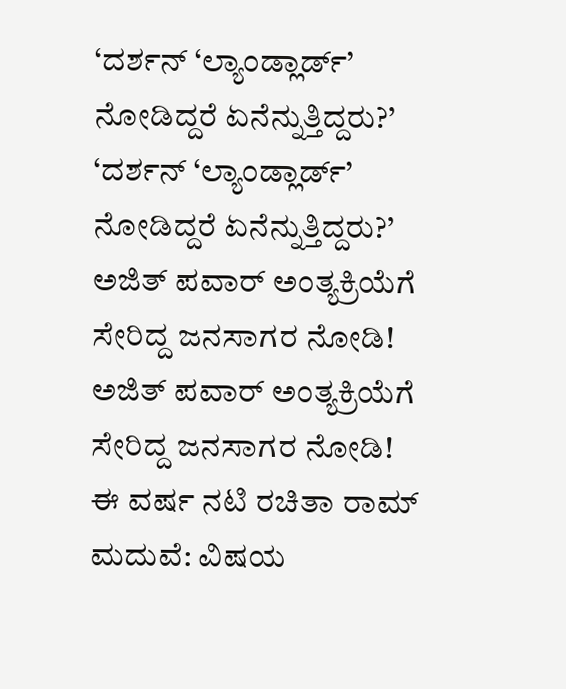‘ದರ್ಶನ್ ‘ಲ್ಯಾಂಡ್ಲಾರ್ಡ್’ ನೋಡಿದ್ದರೆ ಏನೆನ್ನುತ್ತಿದ್ದರು?’
‘ದರ್ಶನ್ ‘ಲ್ಯಾಂಡ್ಲಾರ್ಡ್’ ನೋಡಿದ್ದರೆ ಏನೆನ್ನುತ್ತಿದ್ದರು?’
ಅಜಿತ್ ಪವಾರ್ ಅಂತ್ಯಕ್ರಿಯೆಗೆ ಸೇರಿದ್ದ ಜನಸಾಗರ ನೋಡಿ!
ಅಜಿತ್ ಪವಾರ್ ಅಂತ್ಯಕ್ರಿಯೆಗೆ ಸೇರಿದ್ದ ಜನಸಾಗರ ನೋಡಿ!
ಈ ವರ್ಷ ನಟಿ ರಚಿತಾ ರಾಮ್ ಮದುವೆ: ವಿಷಯ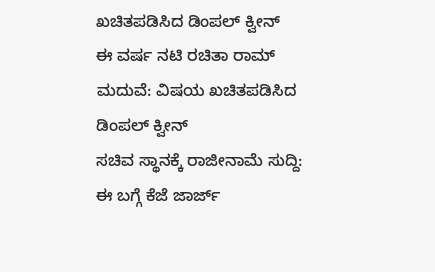ಖಚಿತಪಡಿಸಿದ ಡಿಂಪಲ್ ಕ್ವೀನ್
ಈ ವರ್ಷ ನಟಿ ರಚಿತಾ ರಾಮ್ ಮದುವೆ: ವಿಷಯ ಖಚಿತಪಡಿಸಿದ ಡಿಂಪಲ್ ಕ್ವೀನ್
ಸಚಿವ ಸ್ಥಾನಕ್ಕೆ ರಾಜೀನಾಮೆ ಸುದ್ದಿ: ಈ ಬಗ್ಗೆ ಕೆಜೆ ಜಾರ್ಜ್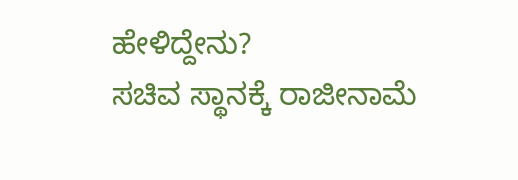ಹೇಳಿದ್ದೇನು?
ಸಚಿವ ಸ್ಥಾನಕ್ಕೆ ರಾಜೀನಾಮೆ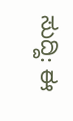ಸುದ್ದಿ: ಈ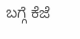ಬಗ್ಗೆ ಕೆಜೆ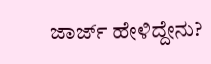ಜಾರ್ಜ್ ಹೇಳಿದ್ದೇನು?